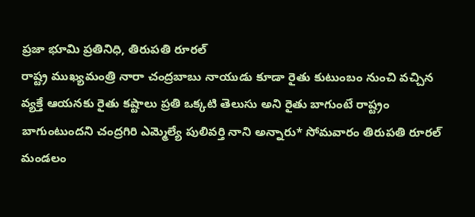ప్రజా భూమి ప్రతినిధి, తిరుపతి రూరల్
రాష్ట్ర ముఖ్యమంత్రి నారా చంద్రబాబు నాయుడు కూడా రైతు కుటుంబం నుంచి వచ్చిన వ్యక్తే ఆయనకు రైతు కష్టాలు ప్రతి ఒక్కటి తెలుసు అని రైతు బాగుంటే రాష్ట్రం బాగుంటుందని చంద్రగిరి ఎమ్మెల్యే పులివర్తి నాని అన్నారు* సోమవారం తిరుపతి రూరల్ మండలం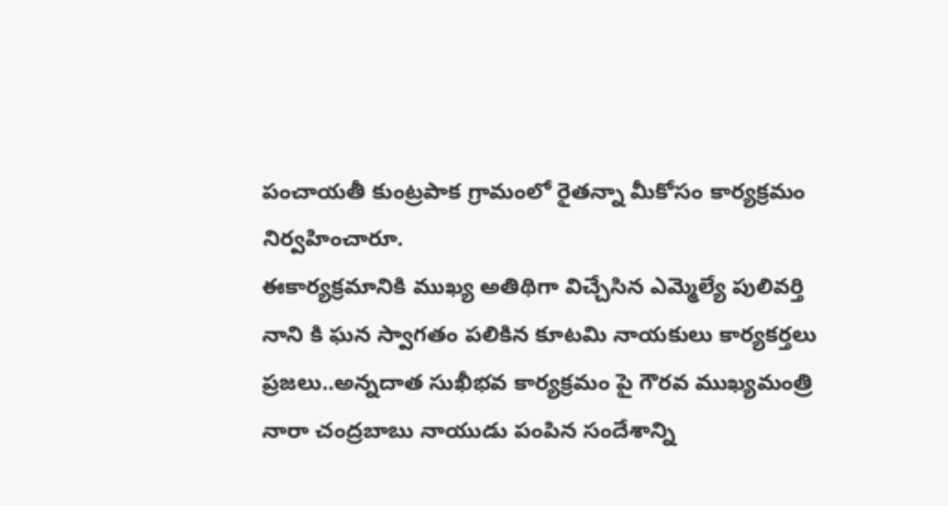పంచాయతీ కుంట్రపాక గ్రామంలో రైతన్నా మీకోసం కార్యక్రమం నిర్వహించారూ.
ఈకార్యక్రమానికి ముఖ్య అతిథిగా విచ్చేసిన ఎమ్మెల్యే పులివర్తి నాని కి ఘన స్వాగతం పలికిన కూటమి నాయకులు కార్యకర్తలు ప్రజలు..అన్నదాత సుఖీభవ కార్యక్రమం పై గౌరవ ముఖ్యమంత్రి నారా చంద్రబాబు నాయుడు పంపిన సందేశాన్ని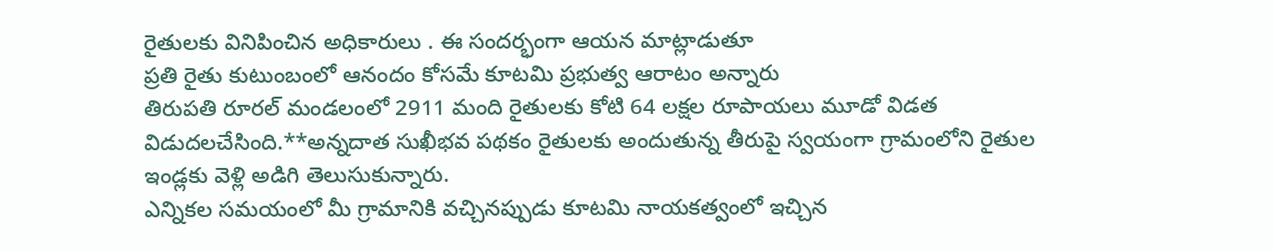రైతులకు వినిపించిన అధికారులు . ఈ సందర్భంగా ఆయన మాట్లాడుతూ
ప్రతి రైతు కుటుంబంలో ఆనందం కోసమే కూటమి ప్రభుత్వ ఆరాటం అన్నారు
తిరుపతి రూరల్ మండలంలో 2911 మంది రైతులకు కోటి 64 లక్షల రూపాయలు మూడో విడత విడుదలచేసింది.**అన్నదాత సుఖీభవ పథకం రైతులకు అందుతున్న తీరుపై స్వయంగా గ్రామంలోని రైతుల ఇండ్లకు వెళ్లి అడిగి తెలుసుకున్నారు.
ఎన్నికల సమయంలో మీ గ్రామానికి వచ్చినప్పుడు కూటమి నాయకత్వంలో ఇచ్చిన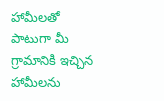హామీలతో పాటుగా మీ గ్రామానికి ఇచ్చిన హామీలను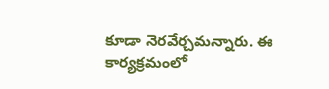కూడా నెరవేర్చమన్నారు. ఈ కార్యక్రమంలో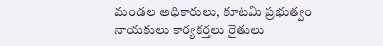మండల అధికారులు, కూటమి ప్రభుత్వం నాయకులు కార్యకర్తలు రైతులు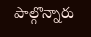పాల్గొన్నారు